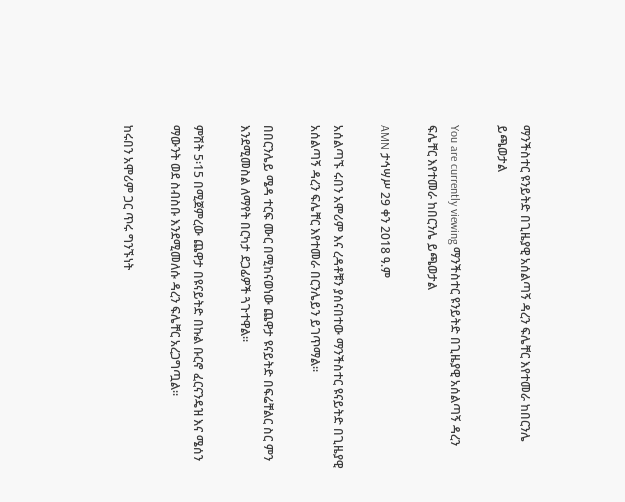ማንችስተር ዩንይትድ በጊዜያዊ አሰልጣኝ ዳረን ፍሌቸር እየተመራ ከበርንሌ ይጫወታል

You are currently viewing ማንችስተር ዩንይትድ በጊዜያዊ አሰልጣኝ ዳረን ፍሌቸር እየተመራ ከበርንሌ ይጫወታል

AMN ታኅሣሥ 29 ቀን 2018 ዓ.ም

አሰልጣኙ ሩበን አሞሪም እና ረዳቶቹን ያሰናበተው ማንችስተር ዩናይትድ በጊዜያዊ አሰልጣኝ ዳረን ፍሌቸር እየተመራ በርንሌይን ይገጥማል፡፡

በበርንሌይ ሜዳ ተርፍ ሙር በሚከናወነው ጨዋታ ዩናይትድ በፍሬቸልር ስር ምን እንደሚመስል ለማየት በርካታ ደጋፊዎች ጓጉተዋል፡፡

ምሽት 5፡15 በሚጀምረው ጨዋታ በዩናይትድ በኩል ቡርኖ ፈርናንዴዝ እና ሜሰን ማውንት ወደ ስብስቡ እንደሚመለሱ ዳረን ፍሌቸር አረጋግጧል፡፡

ከሩበን አሞሪም ጋር ጥሩ ግንኙነት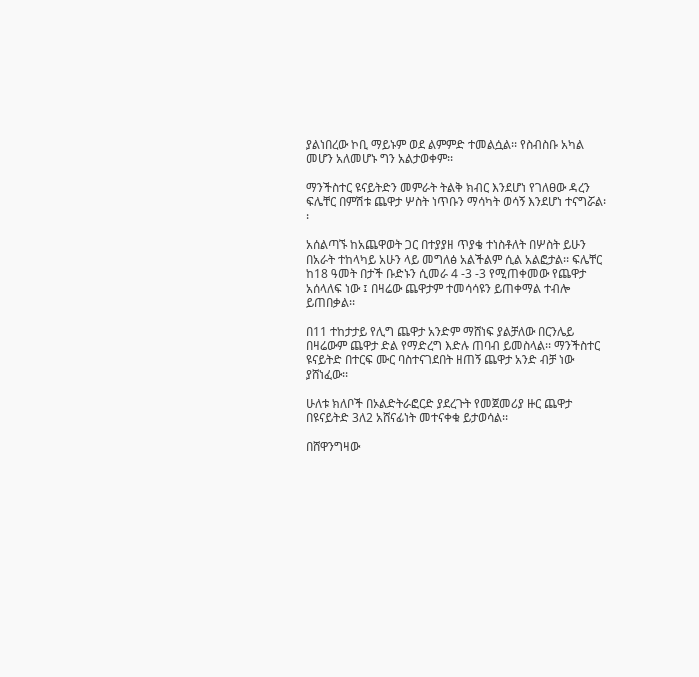ያልነበረው ኮቢ ማይኑም ወደ ልምምድ ተመልሷል፡፡ የስብስቡ አካል መሆን አለመሆኑ ግን አልታወቀም፡፡

ማንችስተር ዩናይትድን መምራት ትልቅ ክብር እንደሆነ የገለፀው ዳረን ፍሌቸር በምሽቱ ጨዋታ ሦስት ነጥቡን ማሳካት ወሳኝ እንደሆነ ተናግሯል፡፡

አሰልጣኙ ከአጨዋወት ጋር በተያያዘ ጥያቄ ተነስቶለት በሦስት ይሁን በአራት ተከላካይ አሁን ላይ መግለፅ አልችልም ሲል አልፎታል፡፡ ፍሌቸር ከ18 ዓመት በታች ቡድኑን ሲመራ 4 -3 -3 የሚጠቀመው የጨዋታ አሰላለፍ ነው ፤ በዛሬው ጨዋታም ተመሳሳዩን ይጠቀማል ተብሎ ይጠበቃል፡፡

በ11 ተከታታይ የሊግ ጨዋታ አንድም ማሸነፍ ያልቻለው በርንሌይ በዛሬውም ጨዋታ ድል የማድረግ እድሉ ጠባብ ይመስላል፡፡ ማንችስተር ዩናይትድ በተርፍ ሙር ባስተናገደበት ዘጠኝ ጨዋታ አንድ ብቻ ነው ያሸነፈው፡፡

ሁለቱ ክለቦች በኦልድትራፎርድ ያደረጉት የመጀመሪያ ዙር ጨዋታ በዩናይትድ 3ለ2 አሸናፊነት መተናቀቁ ይታወሳል፡፡

በሸዋንግዛው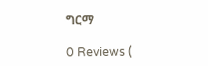ግርማ

0 Reviews (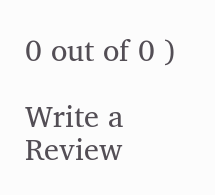0 out of 0 )

Write a Review